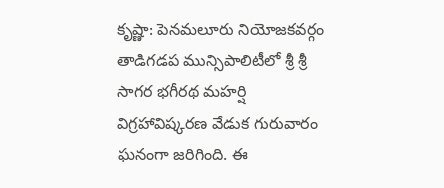కృష్ణా: పెనమలూరు నియోజకవర్గం తాడిగడప మున్సిపాలిటీలో శ్రీ శ్రీ సాగర భగీరథ మహర్షి విగ్రహావిష్కరణ వేడుక గురువారం ఘనంగా జరిగింది. ఈ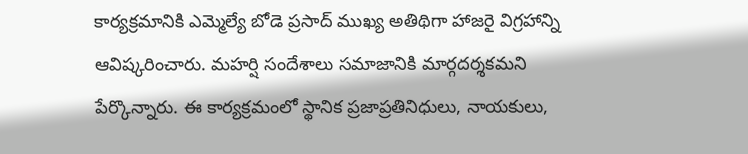కార్యక్రమానికి ఎమ్మెల్యే బోడె ప్రసాద్ ముఖ్య అతిథిగా హాజరై విగ్రహాన్ని ఆవిష్కరించారు. మహర్షి సందేశాలు సమాజానికి మార్గదర్శకమని పేర్కొన్నారు. ఈ కార్యక్రమంలో స్థానిక ప్రజాప్రతినిధులు, నాయకులు,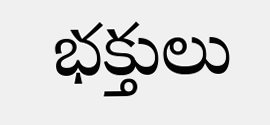భక్తులు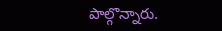పాల్గొన్నారు.